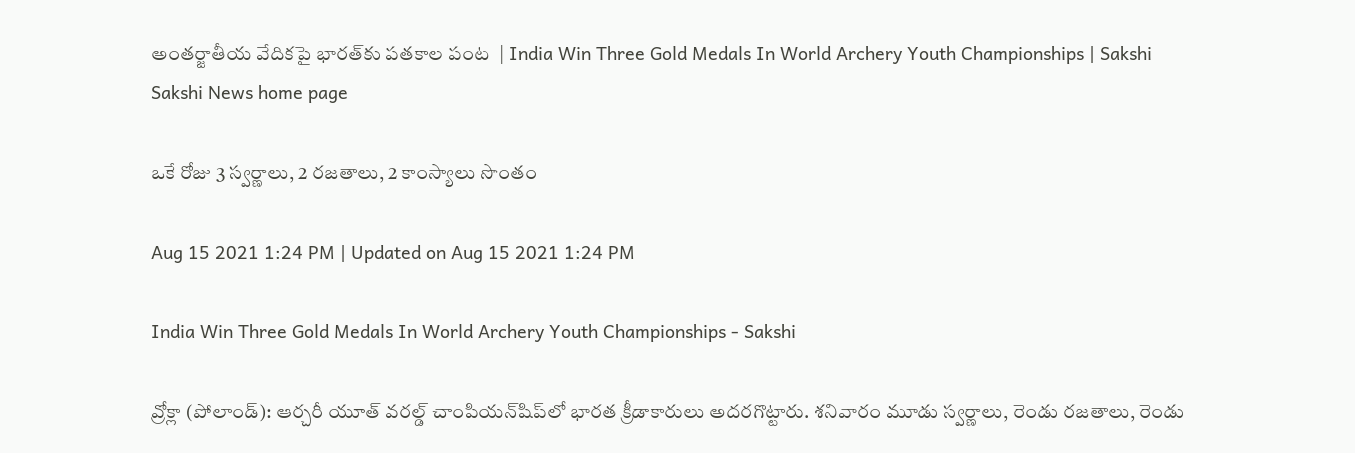అంతర్జాతీయ వేదికపై భారత్‌కు పతకాల పంట  | India Win Three Gold Medals In World Archery Youth Championships | Sakshi
Sakshi News home page

ఒకే రోజు 3 స్వర్ణాలు, 2 రజతాలు, 2 కాంస్యాలు సొంతం

Aug 15 2021 1:24 PM | Updated on Aug 15 2021 1:24 PM

India Win Three Gold Medals In World Archery Youth Championships - Sakshi

వ్రోక్లా (పోలాండ్‌): ఆర్చరీ యూత్‌ వరల్డ్‌ చాంపియన్‌షిప్‌లో భారత క్రీడాకారులు అదరగొట్టారు. శనివారం మూడు స్వర్ణాలు, రెండు రజతాలు, రెండు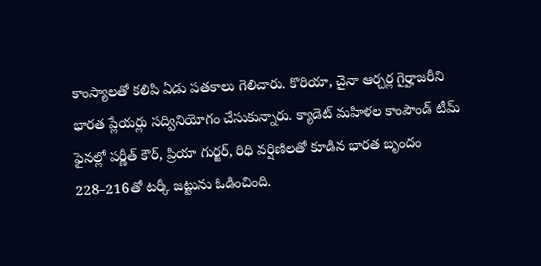కాంస్యాలతో కలిపి ఏడు పతకాలు గెలిచారు. కొరియా, చైనా ఆర్చర్ల గైర్హాజరీని భారత ప్లేయర్లు సద్వినియోగం చేసుకున్నారు. క్యాడెట్‌ మహిళల కాంపౌండ్‌ టీమ్‌ ఫైనల్లో పర్ణీత్‌ కౌర్, ప్రియా గుర్జర్, రిధి వర్షిణిలతో కూడిన భారత బృందం 228–216తో టర్కీ జట్టును ఓడించింది.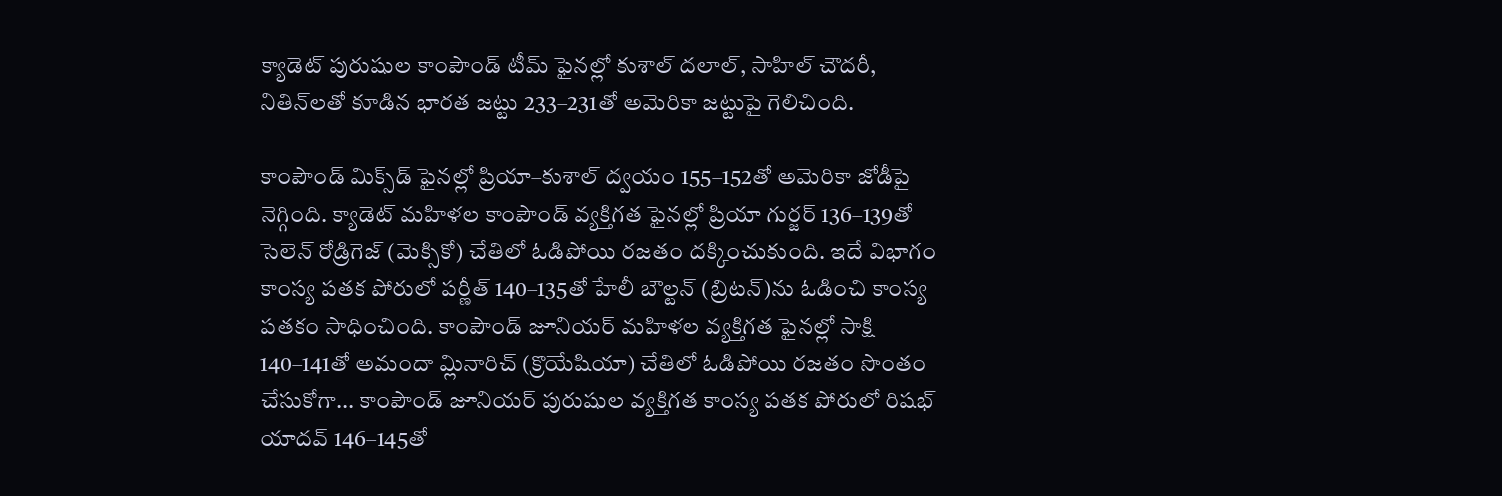క్యాడెట్‌ పురుషుల కాంపౌండ్‌ టీమ్‌ ఫైనల్లో కుశాల్‌ దలాల్, సాహిల్‌ చౌదరీ, నితిన్‌లతో కూడిన భారత జట్టు 233–231తో అమెరికా జట్టుపై గెలిచింది.

కాంపౌండ్‌ మిక్స్‌డ్‌ ఫైనల్లో ప్రియా–కుశాల్‌ ద్వయం 155–152తో అమెరికా జోడీపై నెగ్గింది. క్యాడెట్‌ మహిళల కాంపౌండ్‌ వ్యక్తిగత ఫైనల్లో ప్రియా గుర్జర్‌ 136–139తో సెలెన్‌ రోడ్రిగెజ్‌ (మెక్సికో) చేతిలో ఓడిపోయి రజతం దక్కించుకుంది. ఇదే విభాగం కాంస్య పతక పోరులో పర్ణీత్‌ 140–135తో హేలీ బౌల్టన్‌ (బ్రిటన్‌)ను ఓడించి కాంస్య పతకం సాధించింది. కాంపౌండ్‌ జూనియర్‌ మహిళల వ్యక్తిగత ఫైనల్లో సాక్షి 140–141తో అమందా మ్లినారిచ్‌ (క్రొయేషియా) చేతిలో ఓడిపోయి రజతం సొంతం చేసుకోగా... కాంపౌండ్‌ జూనియర్‌ పురుషుల వ్యక్తిగత కాంస్య పతక పోరులో రిషభ్‌ యాదవ్‌ 146–145తో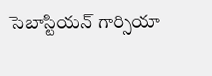సెబాస్టియన్‌ గార్సియా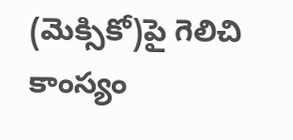(మెక్సికో)పై గెలిచి కాంస్యం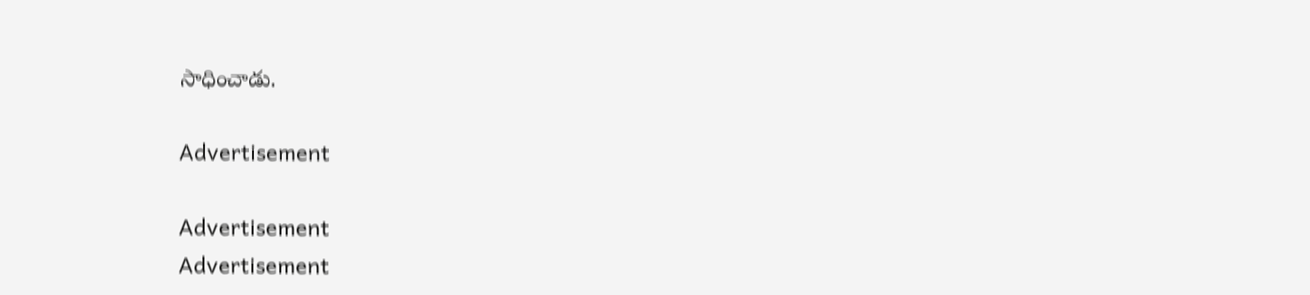సాధించాడు.

Advertisement

Advertisement
Advertisement